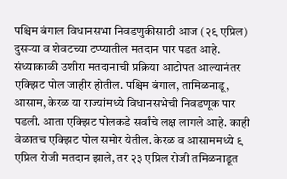पश्चिम बंगाल विधानसभा निवडणुकीसाठी आज (२९ एप्रिल) दुसऱ्या व शेवटच्या टप्प्यातील मतदान पार पडत आहे. संध्याकाळी उशीरा मतदानाची प्रक्रिया आटोपत आल्यानंतर एक्झिट पोल जाहीर होतील. पश्चिम बंगाल, तामिळनाडू, आसाम, केरळ या राज्यांमध्ये विधानसभेची निवडणूक पार पडली. आता एक्झिट पोलकडे सर्वांचे लक्ष लागले आहे. काही वेळातच एक्झिट पोल समोर येतील. केरळ व आसाममध्ये ९ एप्रिल रोजी मतदान झाले, तर २३ एप्रिल रोजी तमिळनाडूत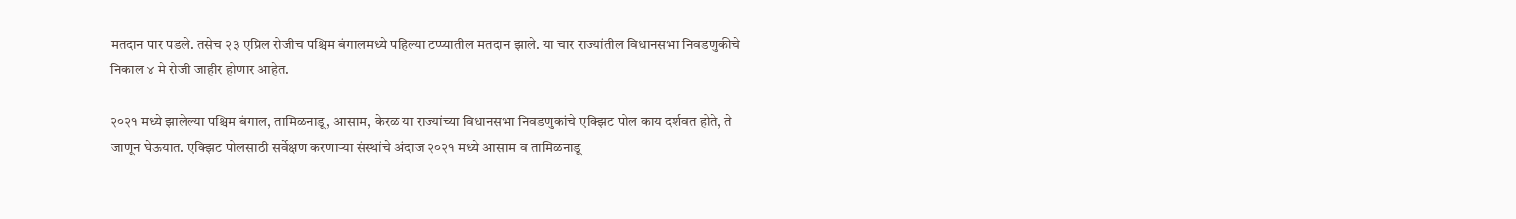मतदान पार पडले. तसेच २३ एप्रिल रोजीच पश्चिम बंगालमध्ये पहिल्या टप्प्यातील मतदान झाले. या चार राज्यांतील विधानसभा निवडणुकीचे निकाल ४ मे रोजी जाहीर होणार आहेत.

२०२१ मध्ये झालेल्या पश्चिम बंगाल, तामिळनाडू, आसाम, केरळ या राज्यांच्या विधानसभा निवडणुकांचे एक्झिट पोल काय दर्शवत होते, ते जाणून घेऊयात. एक्झिट पोलसाठी सर्वेक्षण करणाऱ्या संस्थांचे अंदाज २०२१ मध्ये आसाम व तामिळनाडू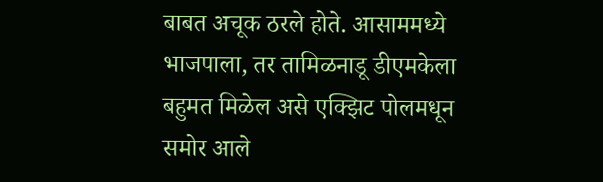बाबत अचूक ठरले होते. आसाममध्ये भाजपाला, तर तामिळनाडू डीएमकेला बहुमत मिळेल असे एक्झिट पोलमधून समोर आले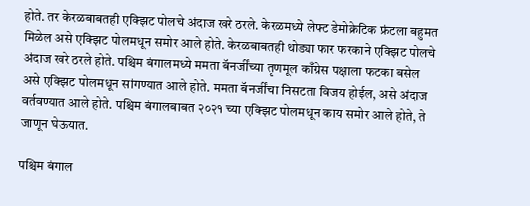होते. तर केरळबाबतही एक्झिट पोलचे अंदाज खरे ठरले. केरळमध्ये लेफ्ट डेमोक्रेटिक फ्रंटला बहुमत मिळेल असे एक्झिट पोलमधून समोर आले होते. केरळबाबतही थोड्या फार फरकाने एक्झिट पोलचे अंदाज खरे ठरले होते. पश्चिम बंगालमध्ये ममता बॅनर्जींच्या तृणमूल काँग्रेस पक्षाला फटका बसेल असे एक्झिट पोलमधून सांगण्यात आले होते. ममता बॅनर्जींचा निसटता विजय होईल, असे अंदाज वर्तवण्यात आले होते. पश्चिम बंगालबाबत २०२१ च्या एक्झिट पोलमधून काय समोर आले होते, ते जाणून घेऊयात.

पश्चिम बंगाल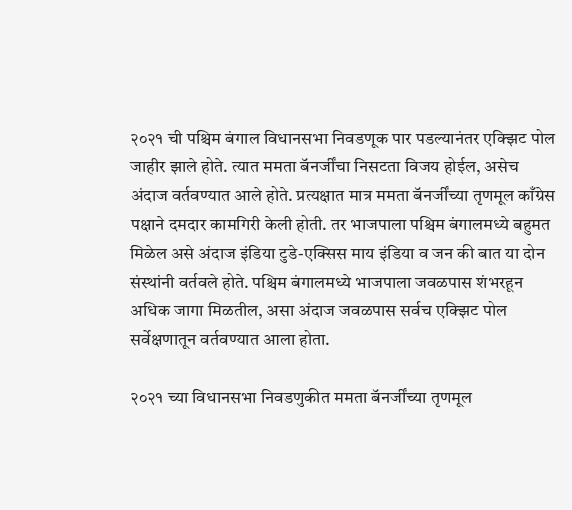२०२१ ची पश्चिम बंगाल विधानसभा निवडणूक पार पडल्यानंतर एक्झिट पोल जाहीर झाले होते. त्यात ममता बॅनर्जींचा निसटता विजय होईल, असेच अंदाज वर्तवण्यात आले होते. प्रत्यक्षात मात्र ममता बॅनर्जींच्या तृणमूल काँग्रेस पक्षाने दमदार कामगिरी केली होती. तर भाजपाला पश्चिम बंगालमध्ये बहुमत मिळेल असे अंदाज इंडिया टुडे-एक्सिस माय इंडिया व जन की बात या दोन संस्थांनी वर्तवले होते. पश्चिम बंगालमध्ये भाजपाला जवळपास शंभरहून अधिक जागा मिळतील, असा अंदाज जवळपास सर्वच एक्झिट पोल सर्वेक्षणातून वर्तवण्यात आला होता.

२०२१ च्या विधानसभा निवडणुकीत ममता बॅनर्जींच्या तृणमूल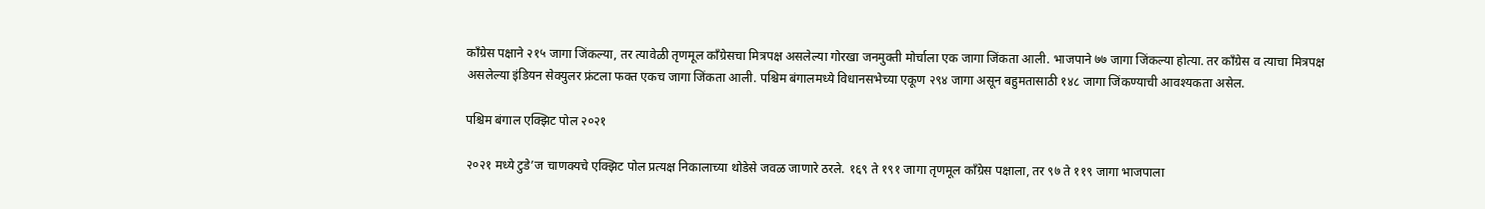काँग्रेस पक्षाने २१५ जागा जिंकल्या, तर त्यावेळी तृणमूल काँग्रेसचा मित्रपक्ष असलेल्या गोरखा जनमुक्ती मोर्चाला एक जागा जिंकता आली. भाजपाने ७७ जागा जिंकल्या होत्या. तर काँग्रेस व त्याचा मित्रपक्ष असलेल्या इंडियन सेक्युलर फ्रंटला फक्त एकच जागा जिंकता आली. पश्चिम बंगालमध्ये विधानसभेच्या एकूण २९४ जागा असून बहुमतासाठी १४८ जागा जिंकण्याची आवश्यकता असेल.

पश्चिम बंगाल एक्झिट पोल २०२१

२०२१ मध्ये टुडे’ज चाणक्यचे एक्झिट पोल प्रत्यक्ष निकालाच्या थोडेसे जवळ जाणारे ठरले. १६९ ते १९१ जागा तृणमूल काँग्रेस पक्षाला, तर ९७ ते ११९ जागा भाजपाला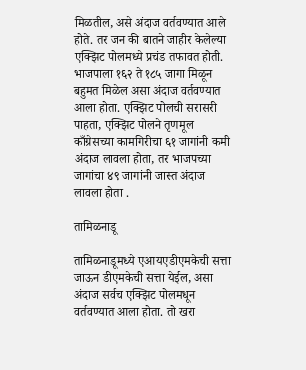मिळतील, असे अंदाज वर्तवण्यात आले होते. तर जन की बातने जाहीर केलेल्या एक्झिट पोलमध्ये प्रचंड तफावत होती. भाजपाला १६२ ते १८५ जागा मिळून बहुमत मिळेल असा अंदाज वर्तवण्यात आला होता. एक्झिट पोलची सरासरी पाहता, एक्झिट पोलने तृणमूल काँग्रेसच्या कामगिरीचा ६१ जागांनी कमी अंदाज लावला होता, तर भाजपच्या जागांचा ४९ जागांनी जास्त अंदाज लावला होता .

तामिळनाडू

तामिळनाडूमध्ये एआयएडीएमकेची सत्ता जाऊन डीएमकेची सत्ता येईल, असा अंदाज सर्वच एक्झिट पोलमधून वर्तवण्यात आला होता. तो खरा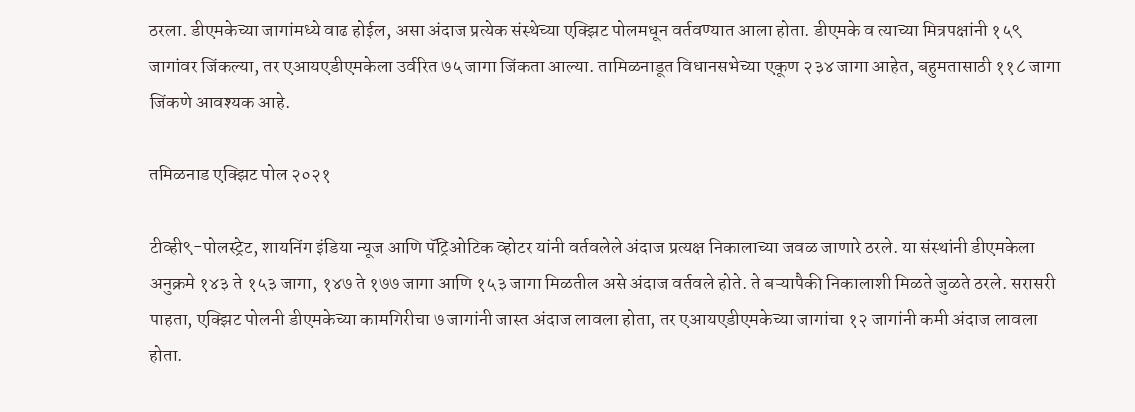ठरला. डीएमकेच्या जागांमध्ये वाढ होईल, असा अंदाज प्रत्येक संस्थेच्या एक्झिट पोलमधून वर्तवण्यात आला होता. डीएमके व त्याच्या मित्रपक्षांनी १५९ जागांवर जिंकल्या, तर एआयएडीएमकेला उर्वरित ७५ जागा जिंकता आल्या. तामिळनाडूत विधानसभेच्या एकूण २३४ जागा आहेत, बहुमतासाठी ११८ जागा जिंकणे आवश्यक आहे.

तमिळनाड एक्झिट पोल २०२१

टीव्ही९-पोलस्ट्रेट, शायनिंग इंडिया न्यूज आणि पॅट्रिओटिक व्होटर यांनी वर्तवलेले अंदाज प्रत्यक्ष निकालाच्या जवळ जाणारे ठरले. या संस्थांनी डीएमकेला अनुक्रमे १४३ ते १५३ जागा, १४७ ते १७७ जागा आणि १५३ जागा मिळतील असे अंदाज वर्तवले होते. ते बऱ्यापैकी निकालाशी मिळते जुळते ठरले. सरासरी पाहता, एक्झिट पोलनी डीएमकेच्या कामगिरीचा ७ जागांनी जास्त अंदाज लावला होता, तर एआयएडीएमकेच्या जागांचा १२ जागांनी कमी अंदाज लावला होता.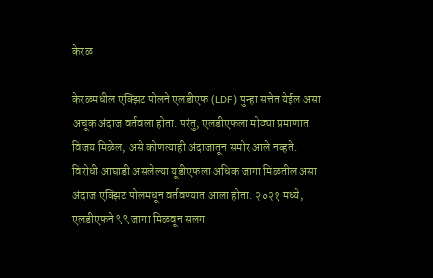केरळ

केरळमधील एक्झिट पोलने एलडीएफ (LDF) पुन्हा सत्तेत येईल असा अचूक अंदाज वर्तवला होता. परंतु, एलडीएफला मोठ्या प्रमाणात विजय मिळेल, असे कोणत्याही अंदाजातून समोर आले नव्हते. विरोधी आघाडी असलेल्या यूडीएफला अधिक जागा मिळतील असा अंदाज एक्झिट पोलमधून वर्तवण्यात आला होता. २०२१ मध्ये, एलडीएफने ९९ जागा मिळवून सलग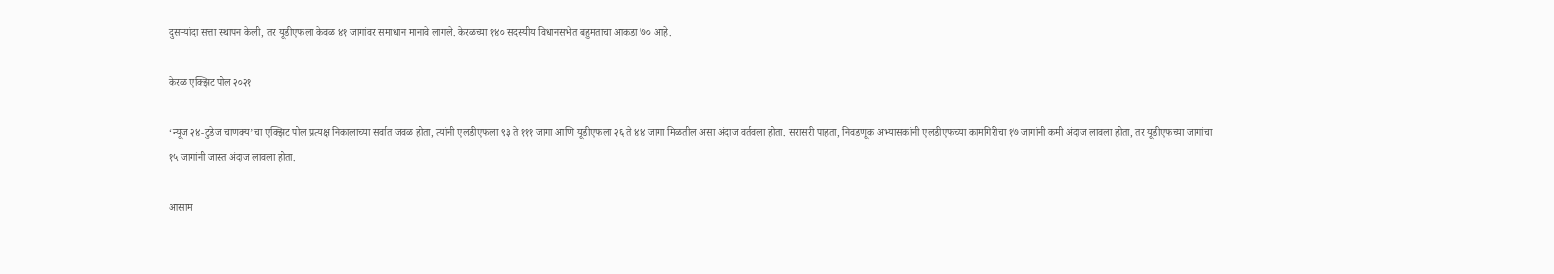दुसऱ्यांदा सत्ता स्थापन केली, तर यूडीएफला केवळ ४१ जागांवर समाधान मानावे लागले. केरळच्या १४० सदस्यीय विधानसभेत बहुमताचा आकडा ७० आहे.

केरळ एक्झिट पोल २०२१

‘न्यूज २४-टुडेज चाणक्य’चा एक्झिट पोल प्रत्यक्ष निकालाच्या सर्वात जवळ होता, त्यांनी एलडीएफला ९३ ते १११ जागा आणि यूडीएफला २६ ते ४४ जागा मिळतील असा अंदाज वर्तवला होता. सरासरी पाहता, निवडणूक अभ्यासकांनी एलडीएफच्या कामगिरीचा १७ जागांनी कमी अंदाज लावला होता, तर यूडीएफच्या जागांचा १५ जागांनी जास्त अंदाज लावला होता.

आसाम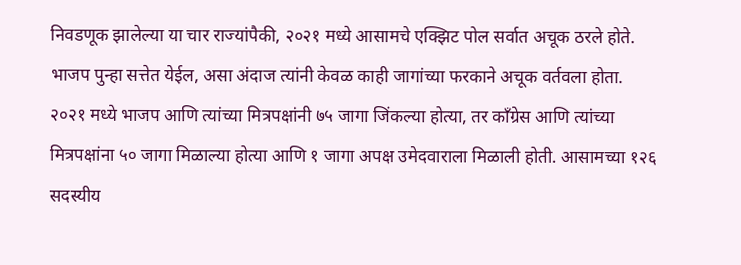निवडणूक झालेल्या या चार राज्यांपैकी, २०२१ मध्ये आसामचे एक्झिट पोल सर्वात अचूक ठरले होते. भाजप पुन्हा सत्तेत येईल, असा अंदाज त्यांनी केवळ काही जागांच्या फरकाने अचूक वर्तवला होता. २०२१ मध्ये भाजप आणि त्यांच्या मित्रपक्षांनी ७५ जागा जिंकल्या होत्या, तर काँग्रेस आणि त्यांच्या मित्रपक्षांना ५० जागा मिळाल्या होत्या आणि १ जागा अपक्ष उमेदवाराला मिळाली होती. आसामच्या १२६ सदस्यीय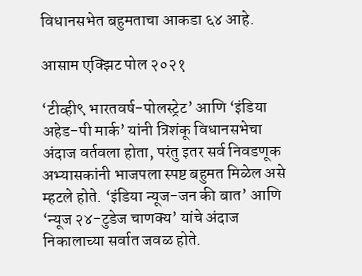विधानसभेत बहुमताचा आकडा ६४ आहे.

आसाम एक्झिट पोल २०२१

‘टीव्ही९ भारतवर्ष-पोलस्ट्रेट’ आणि ‘इंडिया अहेड-पी मार्क’ यांनी त्रिशंकू विधानसभेचा अंदाज वर्तवला होता, परंतु इतर सर्व निवडणूक अभ्यासकांनी भाजपला स्पष्ट बहुमत मिळेल असे म्हटले होते. ‘इंडिया न्यूज-जन की बात’ आणि ‘न्यूज २४-टुडेज चाणक्य’ यांचे अंदाज निकालाच्या सर्वात जवळ होते.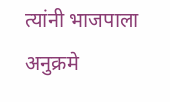त्यांनी भाजपाला अनुक्रमे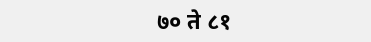७० ते ८१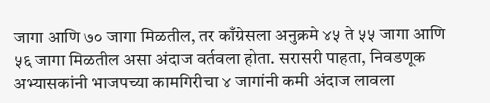जागा आणि ७० जागा मिळतील, तर काँग्रेसला अनुक्रमे ४५ ते ५५ जागा आणि ५६ जागा मिळतील असा अंदाज वर्तवला होता. सरासरी पाहता, निवडणूक अभ्यासकांनी भाजपच्या कामगिरीचा ४ जागांनी कमी अंदाज लावला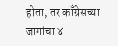होता, तर काँग्रेसच्या जागांचा ४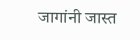जागांनी जास्त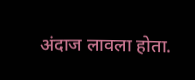अंदाज लावला होता.